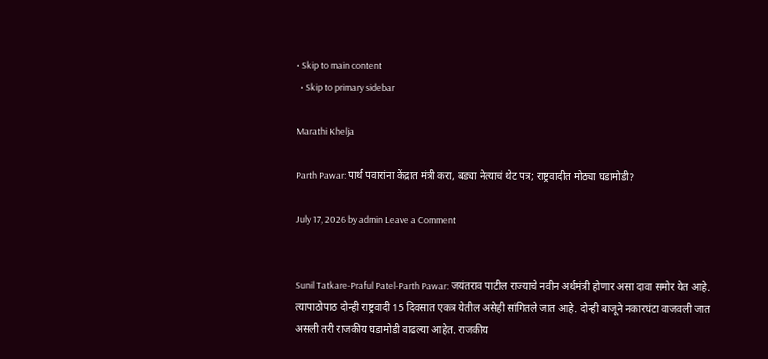• Skip to main content
  • Skip to primary sidebar

Marathi Khelja

Parth Pawar: पार्थ पवारांना केंद्रात मंत्री करा, बड्या नेत्याचं थेट पत्र; राष्ट्रवादीत मोठ्या घडामोडी?

July 17, 2026 by admin Leave a Comment


Sunil Tatkare-Praful Patel-Parth Pawar: जयंतराव पाटील राज्याचे नवीन अर्थमंत्री होणार असा दावा समोर येत आहे. त्यापाठोपाठ दोन्ही राष्ट्रवादी 15 दिवसात एकत्र येतील असेही सांगितले जात आहे. दोन्ही बाजूने नकारघंटा वाजवली जात असली तरी राजकीय घडामोडी वाढल्या आहेत. राजकीय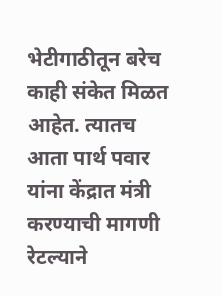भेटीगाठीतून बरेच काही संकेत मिळत आहेत. त्यातच आता पार्थ पवार यांना केंद्रात मंत्री करण्याची मागणी रेटल्याने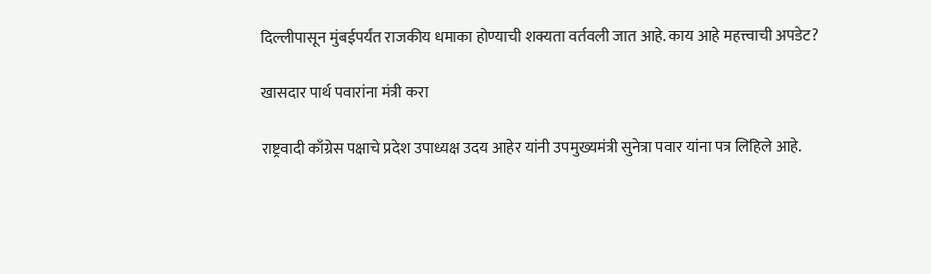दिल्लीपासून मुंबईपर्यंत राजकीय धमाका होण्याची शक्यता वर्तवली जात आहे. काय आहे महत्त्वाची अपडेट?

खासदार पार्थ पवारांना मंत्री करा

राष्ट्रवादी काँग्रेस पक्षाचे प्रदेश उपाध्यक्ष उदय आहेर यांनी उपमुख्यमंत्री सुनेत्रा पवार यांना पत्र लिहिले आहे.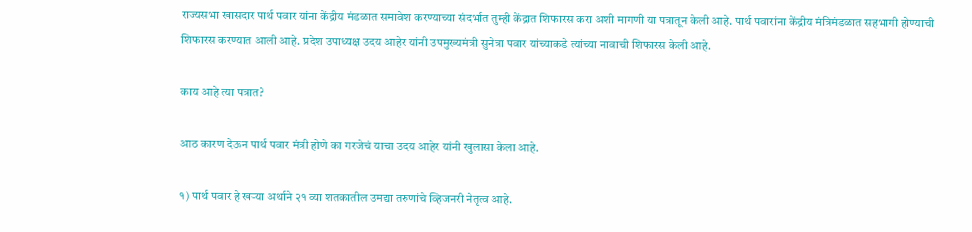राज्यसभा खासदार पार्थ पवार यांना केंद्रीय मंडळात समावेश करण्याच्या संदर्भात तुम्ही केंद्रात शिफारस करा अशी मागणी या पत्रातून केली आहे. पार्थ पवारांना केंद्रीय मंत्रिमंडळात सहभागी होण्याची शिफारस करण्यात आली आहे. प्रदेश उपाध्यक्ष उदय आहेर यांनी उपमुख्यमंत्री सुनेत्रा पवार यांच्याकडे त्यांच्या नावाची शिफारस केली आहे.

काय आहे त्या पत्रात?

आठ कारण देऊन पार्थ पवार मंत्री होणे का गरजेचं याचा उदय आहेर यांनी खुलासा केला आहे.

१) पार्थ पवार हे खऱ्या अर्थाने २१ व्या शतकातील उमद्या तरुणांचे व्हिजनरी नेतृत्व आहे.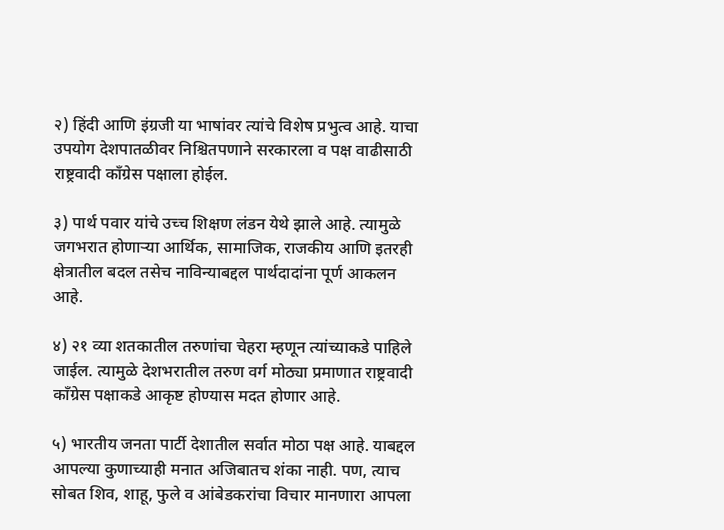२) हिंदी आणि इंग्रजी या भाषांवर त्यांचे विशेष प्रभुत्व आहे. याचा उपयोग देशपातळीवर निश्चितपणाने सरकारला व पक्ष वाढीसाठी राष्ट्रवादी काँग्रेस पक्षाला होईल.

३) पार्थ पवार यांचे उच्च शिक्षण लंडन येथे झाले आहे. त्यामुळे जगभरात होणाऱ्या आर्थिक, सामाजिक, राजकीय आणि इतरही क्षेत्रातील बदल तसेच नाविन्याबद्दल पार्थदादांना पूर्ण आकलन आहे.

४) २१ व्या शतकातील तरुणांचा चेहरा म्हणून त्यांच्याकडे पाहिले जाईल. त्यामुळे देशभरातील तरुण वर्ग मोठ्या प्रमाणात राष्ट्रवादी काँग्रेस पक्षाकडे आकृष्ट होण्यास मदत होणार आहे.

५) भारतीय जनता पार्टी देशातील सर्वात मोठा पक्ष आहे. याबद्दल आपल्या कुणाच्याही मनात अजिबातच शंका नाही. पण, त्याच सोबत शिव, शाहू, फुले व आंबेडकरांचा विचार मानणारा आपला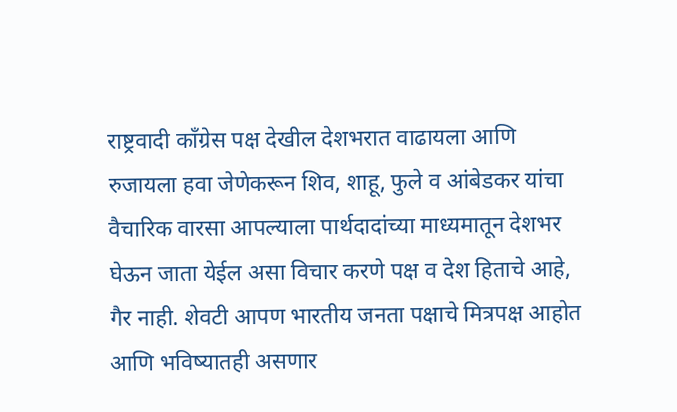राष्ट्रवादी काँग्रेस पक्ष देखील देशभरात वाढायला आणि रुजायला हवा जेणेकरून शिव, शाहू, फुले व आंबेडकर यांचा वैचारिक वारसा आपल्याला पार्थदादांच्या माध्यमातून देशभर घेऊन जाता येईल असा विचार करणे पक्ष व देश हिताचे आहे, गैर नाही. शेवटी आपण भारतीय जनता पक्षाचे मित्रपक्ष आहोत आणि भविष्यातही असणार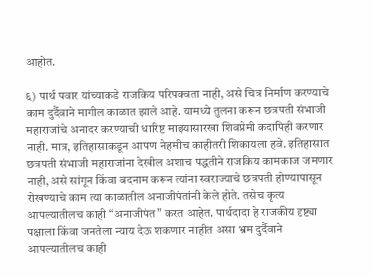आहोत.

६) पार्थ पवार यांच्याकडे राजकिय परिपक्वता नाही, असे चित्र निर्माण करण्याचे काम दुर्दैवाने मागील काळात झाले आहे. यामध्ये तुलना करून छत्रपती संभाजी महाराजांचे अनादर करण्याची धारिष्ट माझ्यासारखा शिवप्रेमी कदापिही करणार नाही. मात्र, इतिहासाकडून आपण नेहमीच काहीतरी शिकायला हवे. इतिहासात छत्रपती संभाजी महाराजांना देखील अशाच पद्धतीने राजकिय कामकाज जमणार नाही, असे सांगून किंवा बदनाम करून त्यांना स्वराज्याचे छत्रपती होण्यापासून रोखण्याचे काम त्या काळातील अनाजीपंतांनी केले होते. तसेच कृत्य आपल्यातीलच काही “अनाजीपंत” करत आहेत. पार्थदादा हे राजकीय दृष्ट्या पक्षाला किंवा जनतेला न्याय देऊ शकणार नाहीत असा भ्रम दुर्दैवाने आपल्यातीलच काही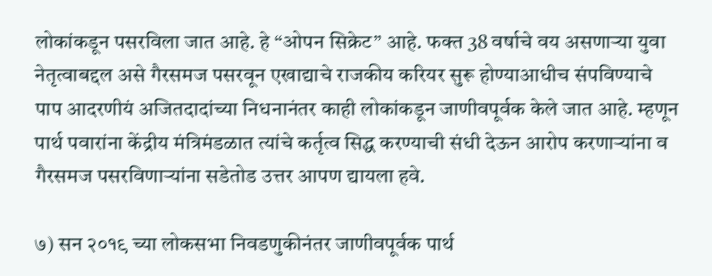लोकांकडून पसरविला जात आहे. हे “ओपन सिक्रेट” आहे. फक्त 38 वर्षाचे वय असणाऱ्या युवा नेतृत्वाबद्दल असे गैरसमज पसरवून एखाद्याचे राजकीय करियर सुरू होण्याआधीच संपविण्याचे पाप आदरणीयं अजितदादांच्या निधनानंतर काही लोकांकडून जाणीवपूर्वक केले जात आहे. म्हणून पार्थ पवारांना केंद्रीय मंत्रिमंडळात त्यांचे कर्तृत्व सिद्ध करण्याची संधी देऊन आरोप करणाऱ्यांना व गैरसमज पसरविणाऱ्यांना सडेतोड उत्तर आपण द्यायला हवे.

७) सन २०१९ च्या लोकसभा निवडणुकीनंतर जाणीवपूर्वक पार्थ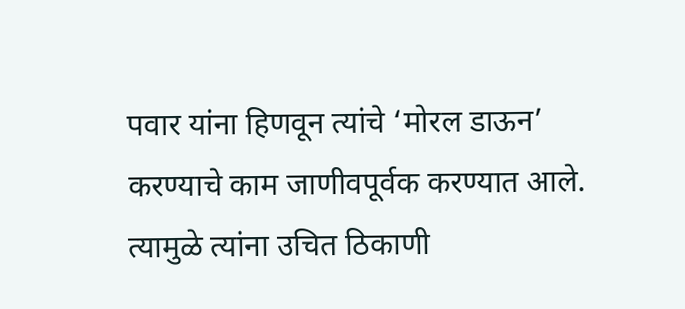पवार यांना हिणवून त्यांचे ‘मोरल डाऊन’ करण्याचे काम जाणीवपूर्वक करण्यात आले. त्यामुळे त्यांना उचित ठिकाणी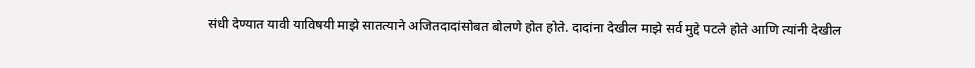संधी देण्यात यावी याविषयी माझे सातत्याने अजितदादांसोबत बोलणे होत होते. दादांना देखील माझे सर्व मुद्दे पटले होते आणि त्यांनी देखील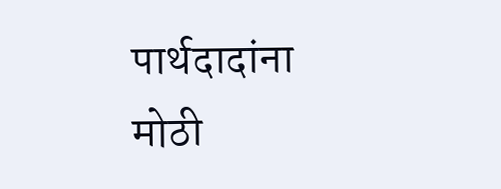पार्थदादांना मोठी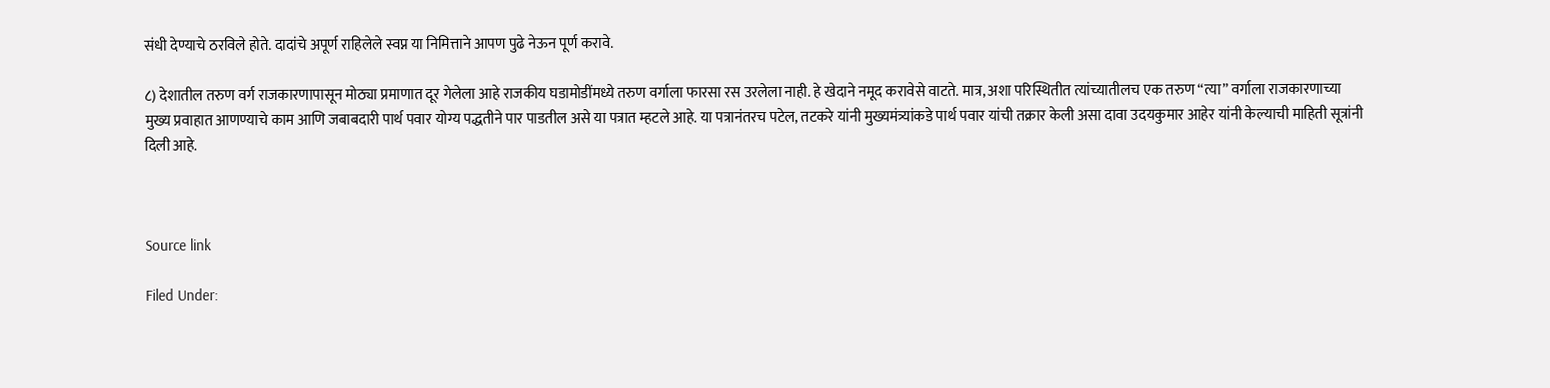संधी देण्याचे ठरविले होते. दादांचे अपूर्ण राहिलेले स्वप्न या निमित्ताने आपण पुढे नेऊन पूर्ण करावे.

८) देशातील तरुण वर्ग राजकारणापासून मोठ्या प्रमाणात दूर गेलेला आहे राजकीय घडामोडींमध्ये तरुण वर्गाला फारसा रस उरलेला नाही. हे खेदाने नमूद करावेसे वाटते. मात्र, अशा परिस्थितीत त्यांच्यातीलच एक तरुण “त्या” वर्गाला राजकारणाच्या मुख्य प्रवाहात आणण्याचे काम आणि जबाबदारी पार्थ पवार योग्य पद्धतीने पार पाडतील असे या पत्रात म्हटले आहे. या पत्रानंतरच पटेल, तटकरे यांनी मुख्यमंत्र्यांकडे पार्थ पवार यांची तक्रार केली असा दावा उदयकुमार आहेर यांनी केल्याची माहिती सूत्रांनी दिली आहे.



Source link

Filed Under: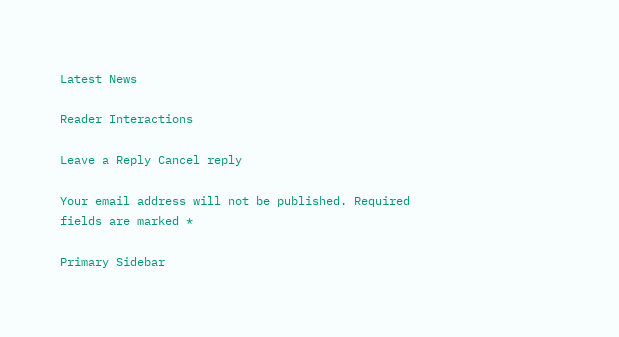Latest News

Reader Interactions

Leave a Reply Cancel reply

Your email address will not be published. Required fields are marked *

Primary Sidebar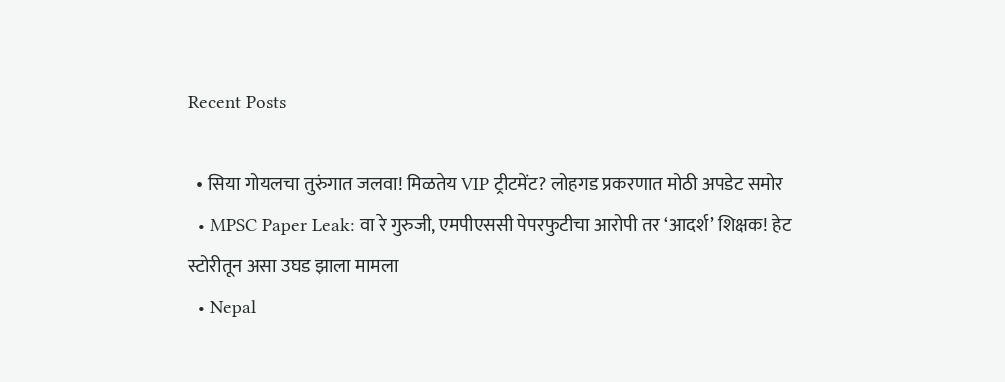Recent Posts

  • सिया गोयलचा तुरुंगात जलवा! मिळतेय VIP ट्रीटमेंट? लोहगड प्रकरणात मोठी अपडेट समोर
  • MPSC Paper Leak: वा रे गुरुजी, एमपीएससी पेपरफुटीचा आरोपी तर ‘आदर्श’ शिक्षक! हेट स्टोरीतून असा उघड झाला मामला
  • Nepal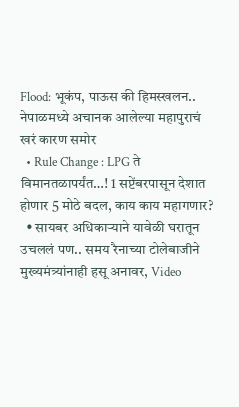Flood: भूकंप, पाऊस की हिमस्खलन.. नेपाळमध्ये अचानक आलेल्या महापुराचं खरं कारण समोर
  • Rule Change : LPG ते विमानतळापर्यंत…! 1 सप्टेंबरपासून देशात होणार 5 मोठे बदल, काय काय महागणार?
  • सायबर अधिकाऱ्याने यावेळी घरातून उचललं पण.. समय रैनाच्या टोलेबाजीने मुख्यमंत्र्यांनाही हसू अनावर, Video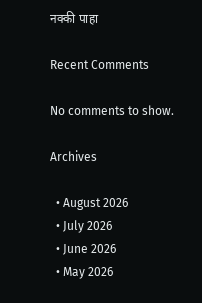नक्की पाहा

Recent Comments

No comments to show.

Archives

  • August 2026
  • July 2026
  • June 2026
  • May 2026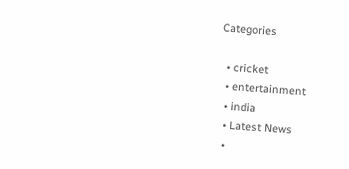Categories

  • cricket
  • entertainment
  • india
  • Latest News
  •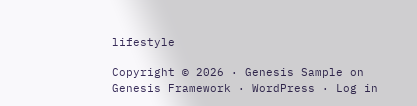lifestyle

Copyright © 2026 · Genesis Sample on Genesis Framework · WordPress · Log in